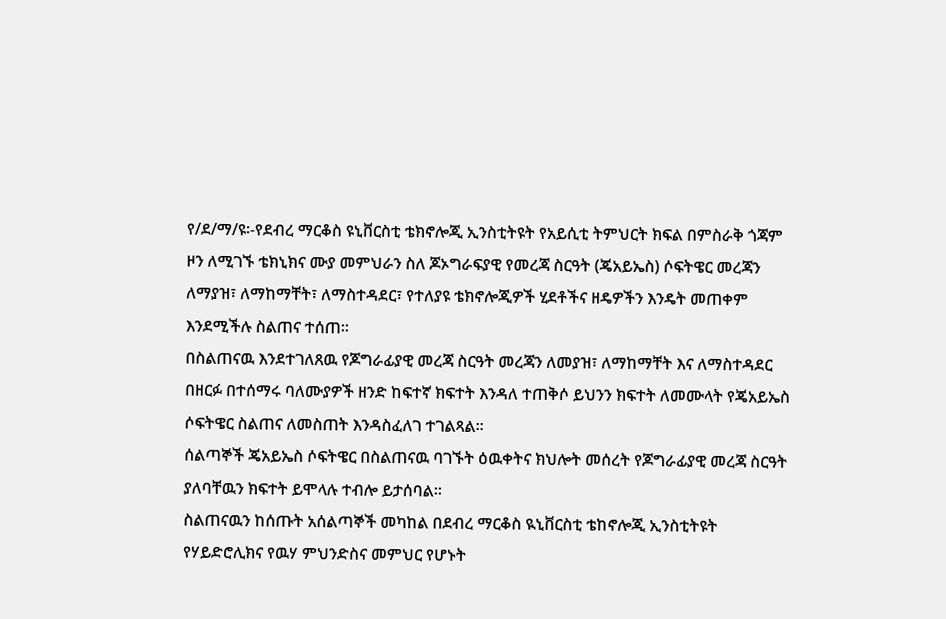የ/ደ/ማ/ዩ፡-የደብረ ማርቆስ ዩኒቨርስቲ ቴክኖሎጂ ኢንስቲትዩት የአይሲቲ ትምህርት ክፍል በምስራቅ ጎጃም ዞን ለሚገኙ ቴክኒክና ሙያ መምህራን ስለ ጆኦግራፍያዊ የመረጃ ስርዓት (ጄአይኤስ) ሶፍትዌር መረጃን ለማያዝ፣ ለማከማቸት፣ ለማስተዳደር፣ የተለያዩ ቴክኖሎጂዎች ሂደቶችና ዘዴዎችን እንዴት መጠቀም እንደሚችሉ ስልጠና ተሰጠ፡፡
በስልጠናዉ እንደተገለጸዉ የጆግራፊያዊ መረጃ ስርዓት መረጃን ለመያዝ፣ ለማከማቸት እና ለማስተዳደር በዘርፉ በተሰማሩ ባለሙያዎች ዘንድ ከፍተኛ ክፍተት እንዳለ ተጠቅሶ ይህንን ክፍተት ለመሙላት የጄአይኤስ ሶፍትዌር ስልጠና ለመስጠት እንዳስፈለገ ተገልጻል፡፡
ሰልጣኞች ጄአይኤስ ሶፍትዌር በስልጠናዉ ባገኙት ዕዉቀትና ክህሎት መሰረት የጆግራፊያዊ መረጃ ስርዓት ያለባቸዉን ክፍተት ይሞላሉ ተብሎ ይታሰባል፡፡
ስልጠናዉን ከሰጡት አሰልጣኞች መካከል በደብረ ማርቆስ ዪኒቨርስቲ ቴከኖሎጂ ኢንስቲትዩት የሃይድሮሊክና የዉሃ ምህንድስና መምህር የሆኑት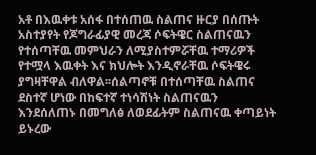አቶ በእዉቀቱ አሰፋ በተሰጠዉ ስልጠና ዙርያ በሰጡት አስተያየት የጆግራፊያዊ መረጃ ሶፍትዌር ስልጠናዉን የተሰጣቸዉ መምህራን ለሚያስተምሯቸዉ ተማሪዎች የተሟላ እዉቀት እና ክህሎት እንዲኖራቸዉ ሶፍትዌሩ ያግዛቸዋል ብለዋል፡፡ሰልጣኖቹ በተሰጣቸዉ ስልጠና ደስተኛ ሆነው በከፍተኛ ተነሳሽነት ስልጠናዉን እንደሰለጠኑ በመግለፅ ለወደፊትም ስልጠናዉ ቀጣይነት ይኑረው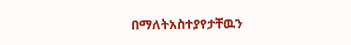በማለትአስተያየታቸዉን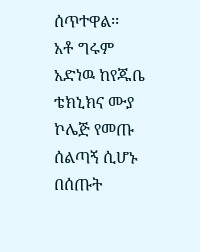ሰጥተዋል፡፡
አቶ ግሩም አድነዉ ከየጁቤ ቴክኒክና ሙያ ኮሌጅ የመጡ ሰልጣኝ ሲሆኑ በሰጡት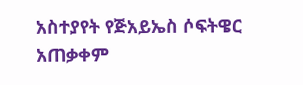አስተያየት የጅአይኤስ ሶፍትዌር አጠቃቀም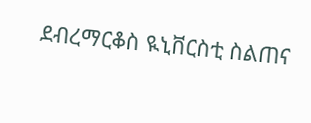ደብረማርቆስ ዪኒቨርስቲ ስልጠና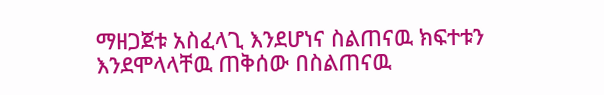ማዘጋጀቱ አስፈላጊ እንደሆነና ስልጠናዉ ክፍተቱን እንደሞላላቸዉ ጠቅሰው በስልጠናዉ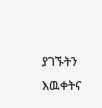ያገኙትን እዉቀትና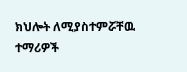ክህሎት ለሚያስተምሯቸዉ ተማሪዎች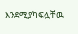እንደሚያካፍሏቸዉ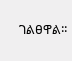ገልፀዋል፡፡